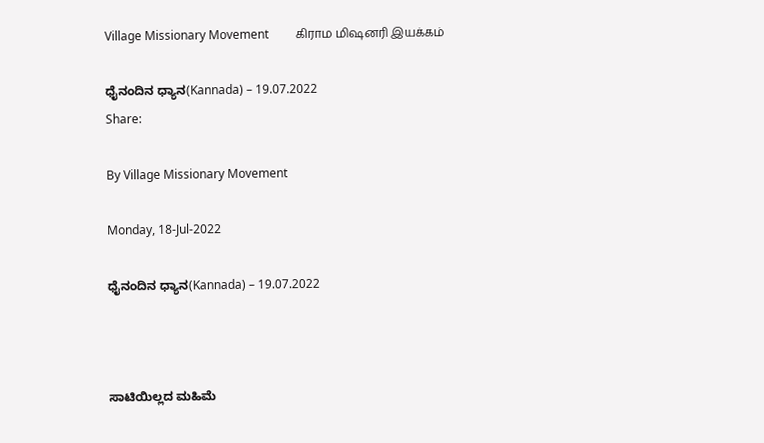Village Missionary Movement         கிராம மிஷனரி இயக்கம்

ಧೈನಂದಿನ ಧ್ಯಾನ(Kannada) – 19.07.2022
Share:

By Village Missionary Movement

Monday, 18-Jul-2022

ಧೈನಂದಿನ ಧ್ಯಾನ(Kannada) – 19.07.2022



ಸಾಟಿಯಿಲ್ಲದ ಮಹಿಮೆ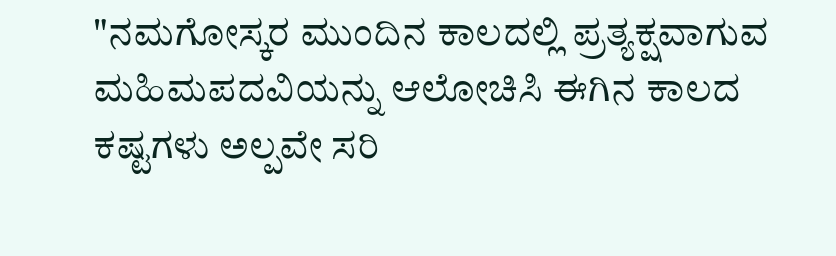"ನಮಗೋಸ್ಕರ ಮುಂದಿನ ಕಾಲದಲ್ಲಿ ಪ್ರತ್ಯಕ್ಷವಾಗುವ ಮಹಿಮಪದವಿಯನ್ನು ಆಲೋಚಿಸಿ ಈಗಿನ ಕಾಲದ ಕಷ್ಟಗಳು ಅಲ್ಪವೇ ಸರಿ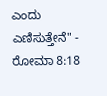ಎಂದು ಎಣಿಸುತ್ತೇನೆ" - ರೋಮಾ 8:18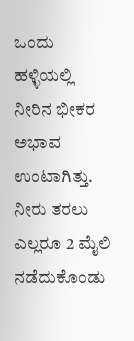ಒಂದು ಹಳ್ಳಿಯಲ್ಲಿ ನೀರಿನ ಭೀಕರ ಅಭಾವ ಉಂಟಾಗಿತ್ತು. ನೀರು ತರಲು ಎಲ್ಲರೂ 2 ಮೈಲಿ ನಡೆದುಕೊಂಡು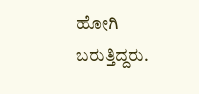ಹೋಗಿ ಬರುತ್ತಿದ್ದರು.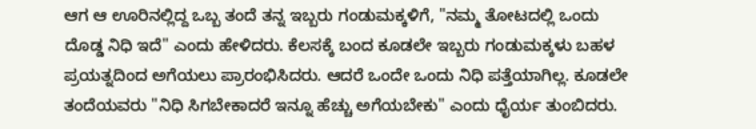ಆಗ ಆ ಊರಿನಲ್ಲಿದ್ದ ಒಬ್ಬ ತಂದೆ ತನ್ನ ಇಬ್ಬರು ಗಂಡುಮಕ್ಕಳಿಗೆ, "ನಮ್ಮ ತೋಟದಲ್ಲಿ ಒಂದು ದೊಡ್ಡ ನಿಧಿ ಇದೆ" ಎಂದು ಹೇಳಿದರು. ಕೆಲಸಕ್ಕೆ ಬಂದ ಕೂಡಲೇ ಇಬ್ಬರು ಗಂಡುಮಕ್ಕಳು ಬಹಳ ಪ್ರಯತ್ನದಿಂದ ಅಗೆಯಲು ಪ್ರಾರಂಭಿಸಿದರು. ಆದರೆ ಒಂದೇ ಒಂದು ನಿಧಿ ಪತ್ತೆಯಾಗಿಲ್ಲ. ಕೂಡಲೇ ತಂದೆಯವರು "ನಿಧಿ ಸಿಗಬೇಕಾದರೆ ಇನ್ನೂ ಹೆಚ್ಚು ಅಗೆಯಬೇಕು" ಎಂದು ಧೈರ್ಯ ತುಂಬಿದರು.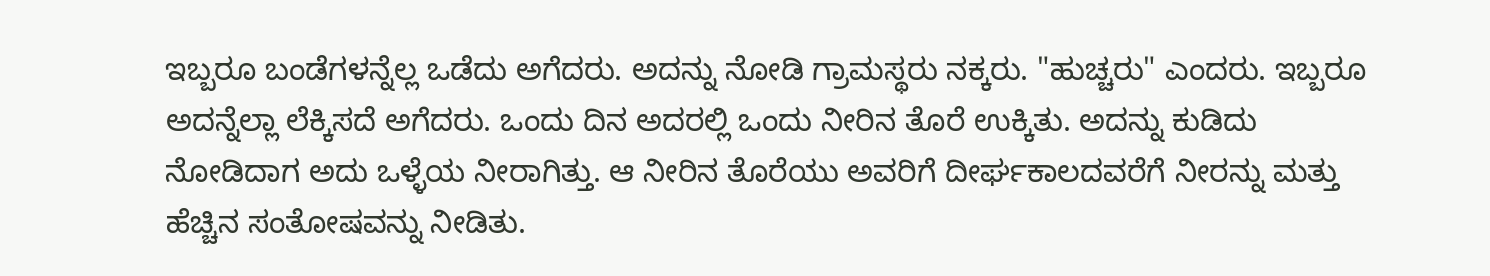ಇಬ್ಬರೂ ಬಂಡೆಗಳನ್ನೆಲ್ಲ ಒಡೆದು ಅಗೆದರು. ಅದನ್ನು ನೋಡಿ ಗ್ರಾಮಸ್ಥರು ನಕ್ಕರು. "ಹುಚ್ಚರು" ಎಂದರು. ಇಬ್ಬರೂ ಅದನ್ನೆಲ್ಲಾ ಲೆಕ್ಕಿಸದೆ ಅಗೆದರು. ಒಂದು ದಿನ ಅದರಲ್ಲಿ ಒಂದು ನೀರಿನ ತೊರೆ ಉಕ್ಕಿತು. ಅದನ್ನು ಕುಡಿದು ನೋಡಿದಾಗ ಅದು ಒಳ್ಳೆಯ ನೀರಾಗಿತ್ತು. ಆ ನೀರಿನ ತೊರೆಯು ಅವರಿಗೆ ದೀರ್ಘಕಾಲದವರೆಗೆ ನೀರನ್ನು ಮತ್ತು ಹೆಚ್ಚಿನ ಸಂತೋಷವನ್ನು ನೀಡಿತು.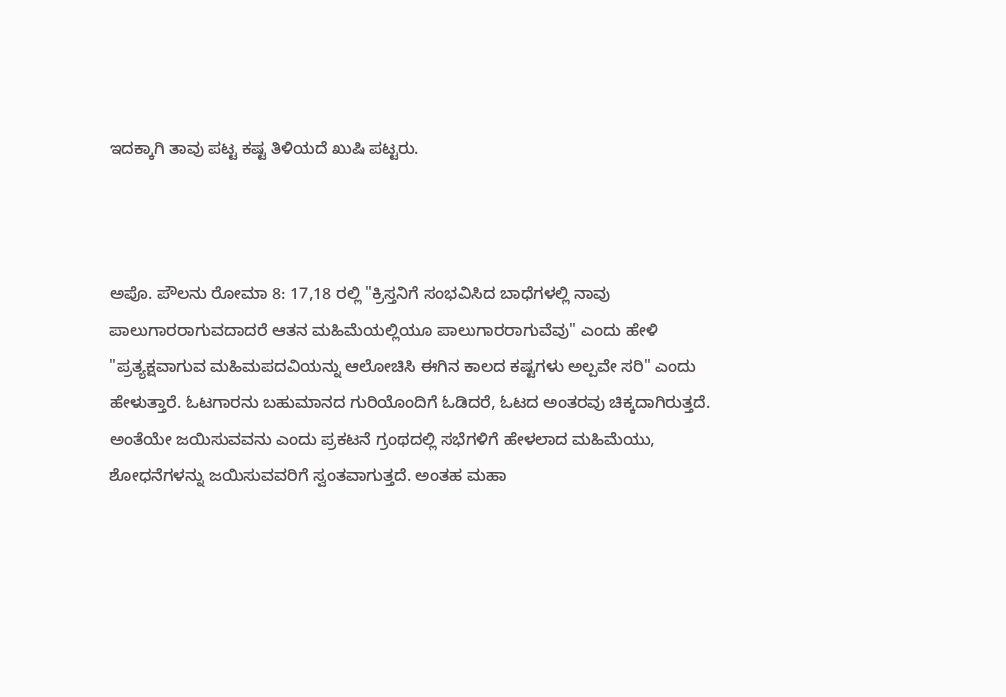ಇದಕ್ಕಾಗಿ ತಾವು ಪಟ್ಟ ಕಷ್ಟ ತಿಳಿಯದೆ ಖುಷಿ ಪಟ್ಟರು.



ಅಪೊ. ಪೌಲನು ರೋಮಾ 8: 17,18 ರಲ್ಲಿ "ಕ್ರಿಸ್ತನಿಗೆ ಸಂಭವಿಸಿದ ಬಾಧೆಗಳಲ್ಲಿ ನಾವು ಪಾಲುಗಾರರಾಗುವದಾದರೆ ಆತನ ಮಹಿಮೆಯಲ್ಲಿಯೂ ಪಾಲುಗಾರರಾಗುವೆವು" ಎಂದು ಹೇಳಿ "ಪ್ರತ್ಯಕ್ಷವಾಗುವ ಮಹಿಮಪದವಿಯನ್ನು ಆಲೋಚಿಸಿ ಈಗಿನ ಕಾಲದ ಕಷ್ಟಗಳು ಅಲ್ಪವೇ ಸರಿ" ಎಂದು ಹೇಳುತ್ತಾರೆ. ಓಟಗಾರನು ಬಹುಮಾನದ ಗುರಿಯೊಂದಿಗೆ ಓಡಿದರೆ, ಓಟದ ಅಂತರವು ಚಿಕ್ಕದಾಗಿರುತ್ತದೆ. ಅಂತೆಯೇ ಜಯಿಸುವವನು ಎಂದು ಪ್ರಕಟನೆ ಗ್ರಂಥದಲ್ಲಿ ಸಭೆಗಳಿಗೆ ಹೇಳಲಾದ ಮಹಿಮೆಯು, ಶೋಧನೆಗಳನ್ನು ಜಯಿಸುವವರಿಗೆ ಸ್ವಂತವಾಗುತ್ತದೆ. ಅಂತಹ ಮಹಾ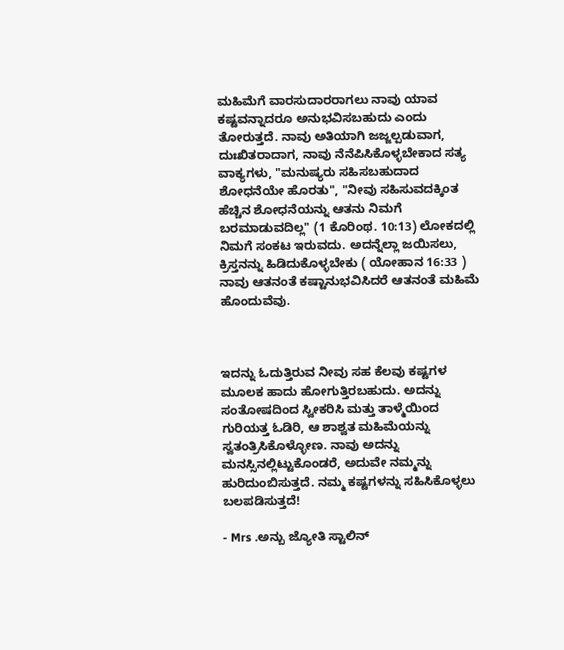ಮಹಿಮೆಗೆ ವಾರಸುದಾರರಾಗಲು ನಾವು ಯಾವ ಕಷ್ಟವನ್ನಾದರೂ ಅನುಭವಿಸಬಹುದು ಎಂದು ತೋರುತ್ತದೆ. ನಾವು ಅತಿಯಾಗಿ ಜಜ್ಜಲ್ಪಡುವಾಗ, ದುಃಖಿತರಾದಾಗ, ನಾವು ನೆನೆಪಿಸಿಕೊಳ್ಳಬೇಕಾದ ಸತ್ಯ ವಾಕ್ಯಗಳು, "ಮನುಷ್ಯರು ಸಹಿಸಬಹುದಾದ ಶೋಧನೆಯೇ ಹೊರತು", "ನೀವು ಸಹಿಸುವದಕ್ಕಿಂತ ಹೆಚ್ಚಿನ ಶೋಧನೆಯನ್ನು ಆತನು ನಿಮಗೆ ಬರಮಾಡುವದಿಲ್ಲ" (1 ಕೊರಿಂಥ. 10:13) ಲೋಕದಲ್ಲಿ ನಿಮಗೆ ಸಂಕಟ ಇರುವದು. ಅದನ್ನೆಲ್ಲಾ ಜಯಿಸಲು, ಕ್ರಿಸ್ತನನ್ನು ಹಿಡಿದುಕೊಳ್ಳಬೇಕು ( ಯೋಹಾನ 16:33 ) ನಾವು ಆತನಂತೆ ಕಷ್ಟಾನುಭವಿಸಿದರೆ ಆತನಂತೆ ಮಹಿಮೆ ಹೊಂದುವೆವು.



ಇದನ್ನು ಓದುತ್ತಿರುವ ನೀವು ಸಹ ಕೆಲವು ಕಷ್ಟಗಳ ಮೂಲಕ ಹಾದು ಹೋಗುತ್ತಿರಬಹುದು. ಅದನ್ನು ಸಂತೋಷದಿಂದ ಸ್ವೀಕರಿಸಿ ಮತ್ತು ತಾಳ್ಮೆಯಿಂದ ಗುರಿಯತ್ತ ಓಡಿರಿ, ಆ ಶಾಶ್ವತ ಮಹಿಮೆಯನ್ನು ಸ್ವತಂತ್ರಿಸಿಕೊಳ್ಳೋಣ. ನಾವು ಅದನ್ನು ಮನಸ್ಸಿನಲ್ಲಿಟ್ಟುಕೊಂಡರೆ, ಅದುವೇ ನಮ್ಮನ್ನು ಹುರಿದುಂಬಿಸುತ್ತದೆ. ನಮ್ಮ ಕಷ್ಟಗಳನ್ನು ಸಹಿಸಿಕೊಳ್ಳಲು ಬಲಪಡಿಸುತ್ತದೆ!

- Mrs .ಅನ್ಬು ಜ್ಯೋತಿ ಸ್ಟಾಲಿನ್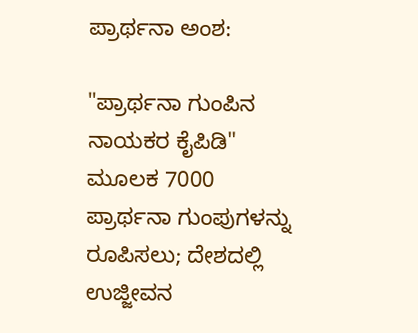ಪ್ರಾರ್ಥನಾ ಅಂಶ:

"ಪ್ರಾರ್ಥನಾ ಗುಂಪಿನ ನಾಯಕರ ಕೈಪಿಡಿ" ಮೂಲಕ 7000 ಪ್ರಾರ್ಥನಾ ಗುಂಪುಗಳನ್ನು ರೂಪಿಸಲು; ದೇಶದಲ್ಲಿ ಉಜ್ಜೀವನ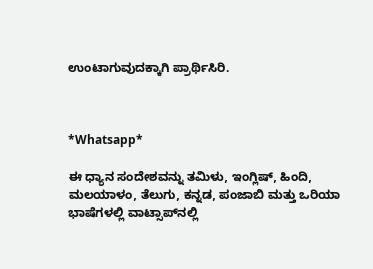ಉಂಟಾಗುವುದಕ್ಕಾಗಿ ಪ್ರಾರ್ಥಿಸಿರಿ.



*Whatsapp*

ಈ ಧ್ಯಾನ ಸಂದೇಶವನ್ನು ತಮಿಳು, ಇಂಗ್ಲಿಷ್, ಹಿಂದಿ, ಮಲಯಾಳಂ, ತೆಲುಗು, ಕನ್ನಡ, ಪಂಜಾಬಿ ಮತ್ತು ಒರಿಯಾ ಭಾಷೆಗಳಲ್ಲಿ ವಾಟ್ಸಾಪ್‌ನಲ್ಲಿ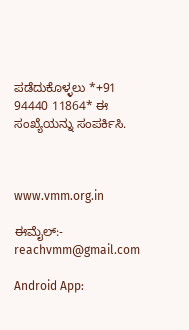ಪಡೆದುಕೊಳ್ಳಲು *+91 94440 11864* ಈ ಸಂಖ್ಯೆಯನ್ನು ಸಂಪರ್ಕಿಸಿ.



www.vmm.org.in

ಈಮೈಲ್:- reachvmm@gmail.com

Android App: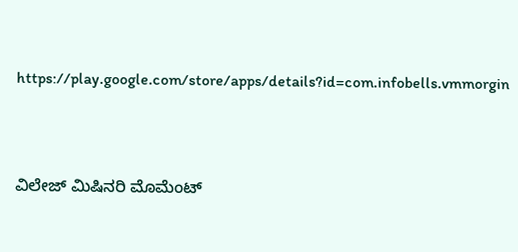https://play.google.com/store/apps/details?id=com.infobells.vmmorgin



ವಿಲೇಜ್ ಮಿಷಿನರಿ ಮೊಮೆಂಟ್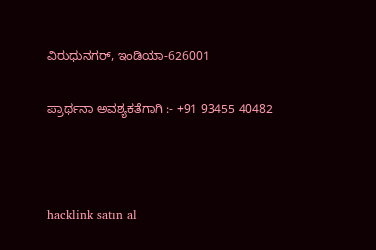ವಿರುಧುನಗರ್, ಇಂಡಿಯಾ-626001

ಪ್ರಾರ್ಥನಾ ಅವಶ್ಯಕತೆಗಾಗಿ :- +91 93455 40482



hacklink satın al